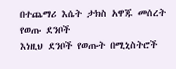በተጨማሪ እሴት ታክስ አዋጁ መሰረት የወጡ ደንቦች
እነዚህ ደንቦች የወጡት በሚኒስትሮች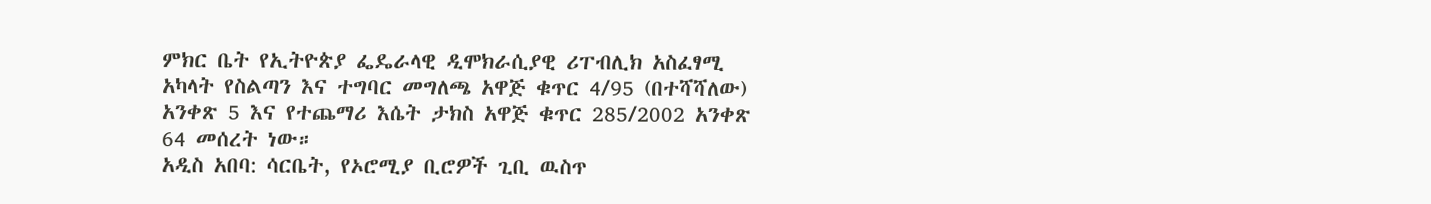ምክር ቤት የኢትዮጵያ ፌዴራላዊ ዲሞክራሲያዊ ሪፐብሊክ አስፈፃሚ አካላት የስልጣን እና ተግባር መግለጫ አዋጅ ቁጥር 4/95 (በተሻሻለው) አንቀጽ 5 እና የተጨማሪ እሴት ታክስ አዋጅ ቁጥር 285/2002 አንቀጽ 64 መሰረት ነው።
አዲስ አበባ: ሳርቤት, የኦሮሚያ ቢሮዎች ጊቢ ዉስጥ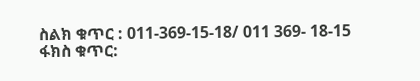ስልክ ቁጥር : 011-369-15-18/ 011 369- 18-15
ፋክስ ቁጥር: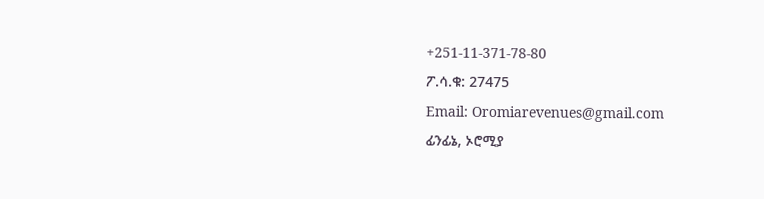+251-11-371-78-80
ፖ.ሳ.ቁ: 27475
Email: Oromiarevenues@gmail.com
ፊንፊኔ, ኦሮሚያ